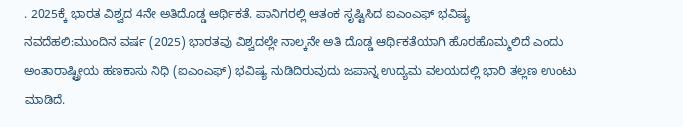. 2025ಕ್ಕೆ ಭಾರತ ವಿಶ್ವದ 4ನೇ ಅತಿದೊಡ್ಡ ಆರ್ಥಿಕತೆ. ಪಾನಿಗರಲ್ಲಿ ಆತಂಕ ಸೃಷ್ಟಿಸಿದ ಐಎಂಎಫ್ ಭವಿಷ್ಯ
ನವದೆಹಲಿ:ಮುಂದಿನ ವರ್ಷ (2025) ಭಾರತವು ವಿಶ್ವದಲ್ಲೇ ನಾಲ್ಕನೇ ಅತಿ ದೊಡ್ಡ ಆರ್ಥಿಕತೆಯಾಗಿ ಹೊರಹೊಮ್ಮಲಿದೆ ಎಂದು ಅಂತಾರಾಷ್ಟ್ರೀಯ ಹಣಕಾಸು ನಿಧಿ (ಐಎಂಎಫ್) ಭವಿಷ್ಯ ನುಡಿದಿರುವುದು ಜಪಾನ್ನ ಉದ್ಯಮ ವಲಯದಲ್ಲಿ ಭಾರಿ ತಲ್ಲಣ ಉಂಟು ಮಾಡಿದೆ.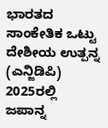ಭಾರತದ ಸಾಂಕೇತಿಕ ಒಟ್ಟು ದೇಶೀಯ ಉತ್ಪನ್ನ (ಎನ್ಜಿಡಿಪಿ) 2025ರಲ್ಲಿ ಜಪಾನ್ನ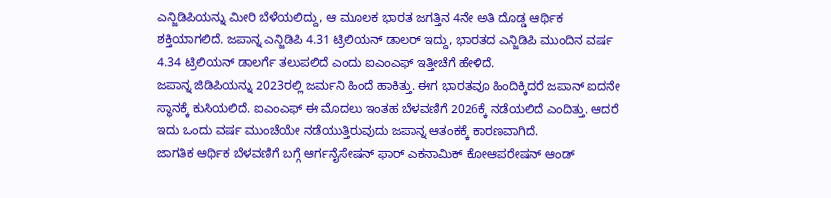ಎನ್ಜಿಡಿಪಿಯನ್ನು ಮೀರಿ ಬೆಳೆಯಲಿದ್ದು, ಆ ಮೂಲಕ ಭಾರತ ಜಗತ್ತಿನ 4ನೇ ಅತಿ ದೊಡ್ಡ ಆರ್ಥಿಕ ಶಕ್ತಿಯಾಗಲಿದೆ. ಜಪಾನ್ನ ಎನ್ಜಿಡಿಪಿ 4.31 ಟ್ರಿಲಿಯನ್ ಡಾಲರ್ ಇದ್ದು, ಭಾರತದ ಎನ್ಜಿಡಿಪಿ ಮುಂದಿನ ವರ್ಷ 4.34 ಟ್ರಿಲಿಯನ್ ಡಾಲರ್ಗೆ ತಲುಪಲಿದೆ ಎಂದು ಐಎಂಎಫ್ ಇತ್ತೀಚೆಗೆ ಹೇಳಿದೆ.
ಜಪಾನ್ನ ಜಿಡಿಪಿಯನ್ನು 2023ರಲ್ಲಿ ಜರ್ಮನಿ ಹಿಂದೆ ಹಾಕಿತ್ತು. ಈಗ ಭಾರತವೂ ಹಿಂದಿಕ್ಕಿದರೆ ಜಪಾನ್ ಐದನೇ ಸ್ಥಾನಕ್ಕೆ ಕುಸಿಯಲಿದೆ. ಐಎಂಎಫ್ ಈ ಮೊದಲು ಇಂತಹ ಬೆಳವಣಿಗೆ 2026ಕ್ಕೆ ನಡೆಯಲಿದೆ ಎಂದಿತ್ತು. ಆದರೆ ಇದು ಒಂದು ವರ್ಷ ಮುಂಚೆಯೇ ನಡೆಯುತ್ತಿರುವುದು ಜಪಾನ್ನ ಆತಂಕಕ್ಕೆ ಕಾರಣವಾಗಿದೆ.
ಜಾಗತಿಕ ಆರ್ಥಿಕ ಬೆಳವಣಿಗೆ ಬಗ್ಗೆ ಆರ್ಗನೈಸೇಷನ್ ಫಾರ್ ಎಕನಾಮಿಕ್ ಕೋಆಪರೇಷನ್ ಆಂಡ್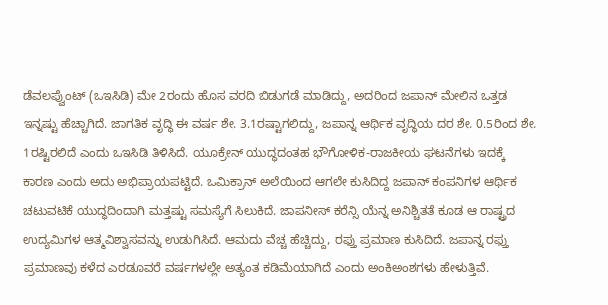ಡೆವಲಪ್ವೆುಂಟ್ (ಒಇಸಿಡಿ) ಮೇ 2ರಂದು ಹೊಸ ವರದಿ ಬಿಡುಗಡೆ ಮಾಡಿದ್ದು, ಅದರಿಂದ ಜಪಾನ್ ಮೇಲಿನ ಒತ್ತಡ ಇನ್ನಷ್ಟು ಹೆಚ್ಚಾಗಿದೆ. ಜಾಗತಿಕ ವೃದ್ಧಿ ಈ ವರ್ಷ ಶೇ. 3.1ರಷ್ಟಾಗಲಿದ್ದು, ಜಪಾನ್ನ ಆರ್ಥಿಕ ವೃದ್ಧಿಯ ದರ ಶೇ. 0.5ರಿಂದ ಶೇ. 1ರಷ್ಟಿರಲಿದೆ ಎಂದು ಒಇಸಿಡಿ ತಿಳಿಸಿದೆ. ಯೂಕ್ರೇನ್ ಯುದ್ಧದಂತಹ ಭೌಗೋಳಿಕ-ರಾಜಕೀಯ ಘಟನೆಗಳು ಇದಕ್ಕೆ ಕಾರಣ ಎಂದು ಅದು ಅಭಿಪ್ರಾಯಪಟ್ಟಿದೆ. ಒಮಿಕ್ರಾನ್ ಅಲೆಯಿಂದ ಆಗಲೇ ಕುಸಿದಿದ್ದ ಜಪಾನ್ ಕಂಪನಿಗಳ ಆರ್ಥಿಕ ಚಟುವಟಿಕೆ ಯುದ್ಧದಿಂದಾಗಿ ಮತ್ತಷ್ಟು ಸಮಸ್ಯೆಗೆ ಸಿಲುಕಿದೆ. ಜಾಪನೀಸ್ ಕರೆನ್ಸಿ ಯೆನ್ನ ಅನಿಶ್ಚಿತತೆ ಕೂಡ ಆ ರಾಷ್ಟ್ರದ ಉದ್ಯಮಿಗಳ ಆತ್ಮವಿಶ್ವಾಸವನ್ನು ಉಡುಗಿಸಿದೆ. ಆಮದು ವೆಚ್ಚ ಹೆಚ್ಚಿದ್ದು, ರಫ್ತು ಪ್ರಮಾಣ ಕುಸಿದಿದೆ. ಜಪಾನ್ನ ರಫ್ತು ಪ್ರಮಾಣವು ಕಳೆದ ಎರಡೂವರೆ ವರ್ಷಗಳಲ್ಲೇ ಅತ್ಯಂತ ಕಡಿಮೆಯಾಗಿದೆ ಎಂದು ಅಂಕಿಅಂಶಗಳು ಹೇಳುತ್ತಿವೆ.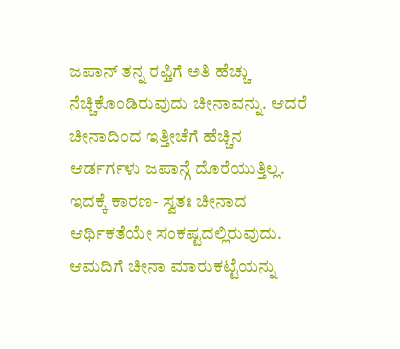ಜಪಾನ್ ತನ್ನ ರಫ್ತಿಗೆ ಅತಿ ಹೆಚ್ಚು ನೆಚ್ಚಿಕೊಂಡಿರುವುದು ಚೀನಾವನ್ನು. ಆದರೆ ಚೀನಾದಿಂದ ಇತ್ತೀಚೆಗೆ ಹೆಚ್ಚಿನ ಆರ್ಡರ್ಗಳು ಜಪಾನ್ಗೆ ದೊರೆಯುತ್ತಿಲ್ಲ. ಇದಕ್ಕೆ ಕಾರಣ- ಸ್ವತಃ ಚೀನಾದ ಆರ್ಥಿಕತೆಯೇ ಸಂಕಷ್ಟದಲ್ಲಿರುವುದು. ಆಮದಿಗೆ ಚೀನಾ ಮಾರುಕಟ್ಟೆಯನ್ನು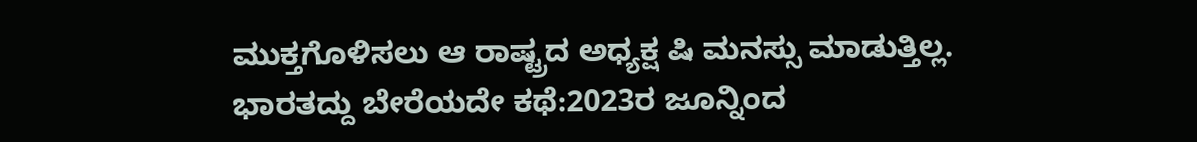ಮುಕ್ತಗೊಳಿಸಲು ಆ ರಾಷ್ಟ್ರದ ಅಧ್ಯಕ್ಷ ಷಿ ಮನಸ್ಸು ಮಾಡುತ್ತಿಲ್ಲ.
ಭಾರತದ್ದು ಬೇರೆಯದೇ ಕಥೆ:2023ರ ಜೂನ್ನಿಂದ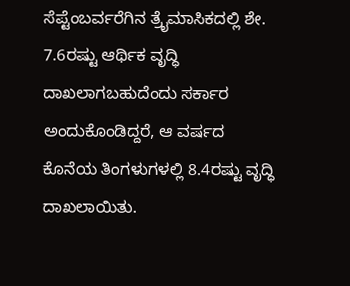ಸೆಪ್ಟೆಂಬರ್ವರೆಗಿನ ತ್ರೖೆಮಾಸಿಕದಲ್ಲಿ ಶೇ. 7.6ರಷ್ಟು ಆರ್ಥಿಕ ವೃದ್ಧಿ ದಾಖಲಾಗಬಹುದೆಂದು ಸರ್ಕಾರ ಅಂದುಕೊಂಡಿದ್ದರೆ, ಆ ವರ್ಷದ ಕೊನೆಯ ತಿಂಗಳುಗಳಲ್ಲಿ 8.4ರಷ್ಟು ವೃದ್ಧಿ ದಾಖಲಾಯಿತು.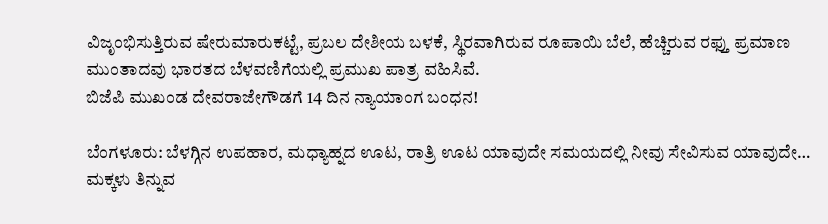ವಿಜೃಂಭಿಸುತ್ತಿರುವ ಷೇರುಮಾರುಕಟ್ಟೆ, ಪ್ರಬಲ ದೇಶೀಯ ಬಳಕೆ, ಸ್ಥಿರವಾಗಿರುವ ರೂಪಾಯಿ ಬೆಲೆ, ಹೆಚ್ಚಿರುವ ರಫ್ತು ಪ್ರಮಾಣ ಮುಂತಾದವು ಭಾರತದ ಬೆಳವಣಿಗೆಯಲ್ಲಿ ಪ್ರಮುಖ ಪಾತ್ರ ವಹಿಸಿವೆ.
ಬಿಜೆಪಿ ಮುಖಂಡ ದೇವರಾಜೇಗೌಡಗೆ 14 ದಿನ ನ್ಯಾಯಾಂಗ ಬಂಧನ!

ಬೆಂಗಳೂರು: ಬೆಳಗ್ಗಿನ ಉಪಹಾರ, ಮಧ್ಯಾಹ್ನದ ಊಟ, ರಾತ್ರಿ ಊಟ ಯಾವುದೇ ಸಮಯದಲ್ಲಿ ನೀವು ಸೇವಿಸುವ ಯಾವುದೇ…
ಮಕ್ಕಳು ತಿನ್ನುವ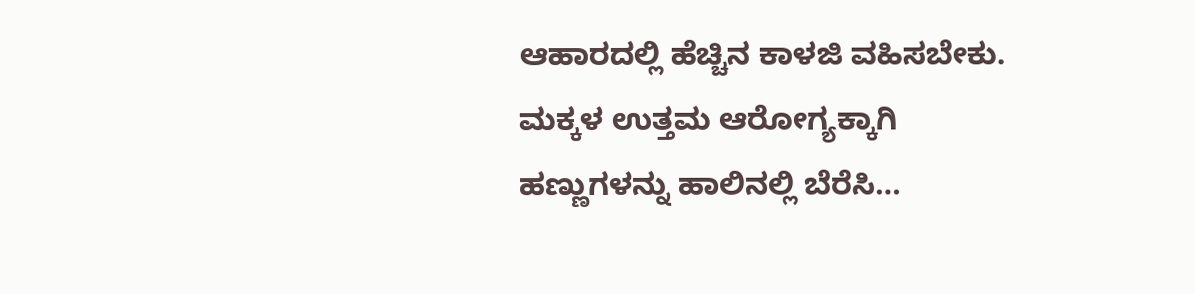ಆಹಾರದಲ್ಲಿ ಹೆಚ್ಚಿನ ಕಾಳಜಿ ವಹಿಸಬೇಕು. ಮಕ್ಕಳ ಉತ್ತಮ ಆರೋಗ್ಯಕ್ಕಾಗಿ ಹಣ್ಣುಗಳನ್ನು ಹಾಲಿನಲ್ಲಿ ಬೆರೆಸಿ…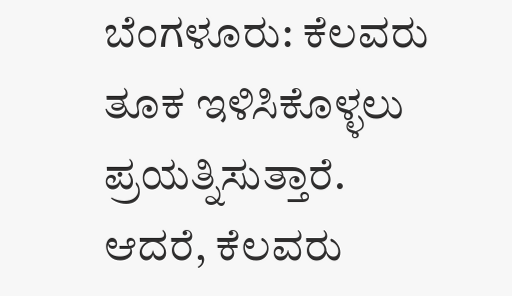ಬೆಂಗಳೂರು: ಕೆಲವರು ತೂಕ ಇಳಿಸಿಕೊಳ್ಳಲು ಪ್ರಯತ್ನಿಸುತ್ತಾರೆ. ಆದರೆ, ಕೆಲವರು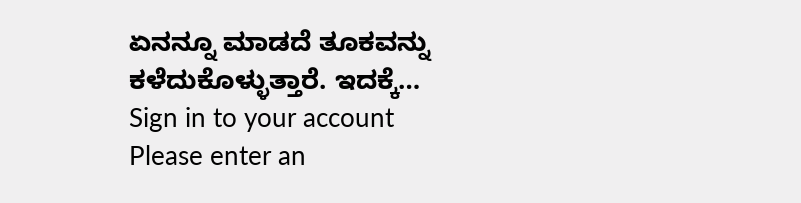ಏನನ್ನೂ ಮಾಡದೆ ತೂಕವನ್ನು ಕಳೆದುಕೊಳ್ಳುತ್ತಾರೆ. ಇದಕ್ಕೆ…
Sign in to your account
Please enter an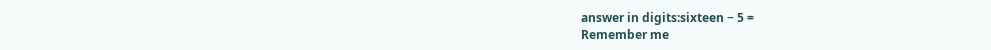answer in digits:sixteen − 5 =
Remember me